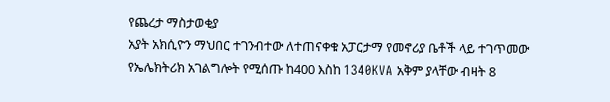የጨረታ ማስታወቂያ
አያት አክሲዮን ማህበር ተገንብተው ለተጠናቀቁ አፓርታማ የመኖሪያ ቤቶች ላይ ተገጥመው የኤሌክትሪክ አገልግሎት የሚሰጡ ከ400 እስከ 1340KVA አቅም ያላቸው ብዛት 8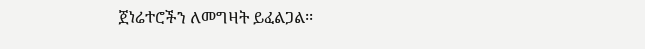ጀነሬተሮችን ለመግዛት ይፈልጋል፡፡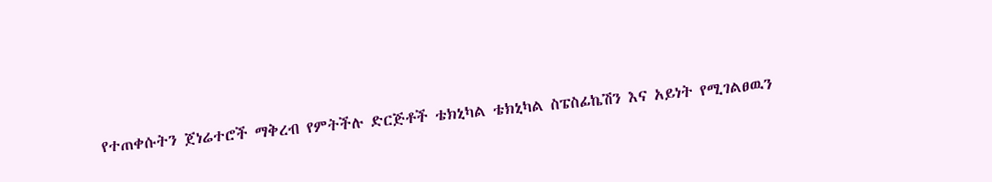የተጠቀሱትን ጀነሬተሮች ማቅረብ የምትችሉ ድርጅቶች ቴክኒካል ቴክኒካል ስፔስፊኬሽን እና አይነት የሚገልፀዉን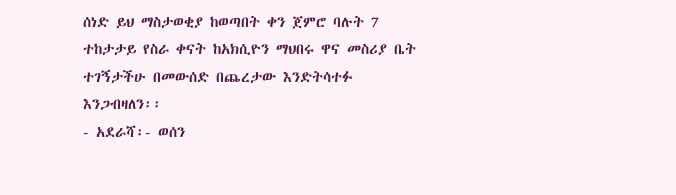ሰነድ ይህ ማስታወቂያ ከወጣበት ቀን ጀምሮ ባሉት 7 ተከታታይ የስራ ቀናት ከአክሲዮን ማህበሩ ዋና መስሪያ ቤት ተገኝታችሁ በመውሰድ በጨረታው እንድትሳተፉ እንጋብዛለን፡፡
- አደራሻ፡- ወሰን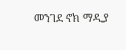መንገደ ኖክ ማዲያ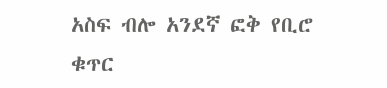አስፍ ብሎ አንደኛ ፎቅ የቢሮ ቁጥር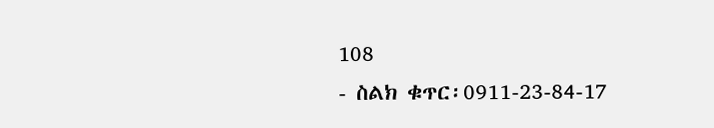108
- ስልክ ቁጥር፡0911-23-84-17